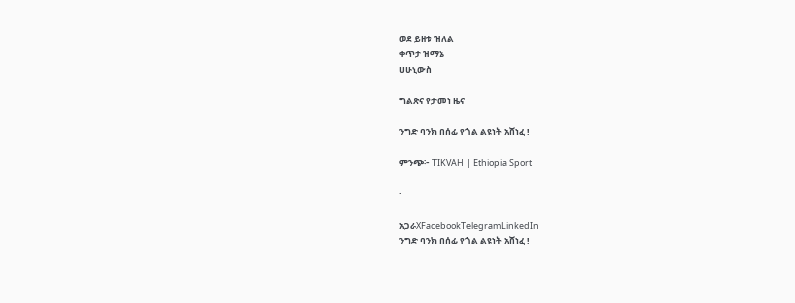ወደ ይዘቱ ዝለል
ቀጥታ ዝማኔ
ሀሁኒውስ

ግልጽና የታመነ ዜና

ንግድ ባንክ በሰፊ የጎል ልዩነት አሸነፈ !

ምንጭ፦ TIKVAH | Ethiopia Sport

·

አጋራXFacebookTelegramLinkedIn
ንግድ ባንክ በሰፊ የጎል ልዩነት አሸነፈ !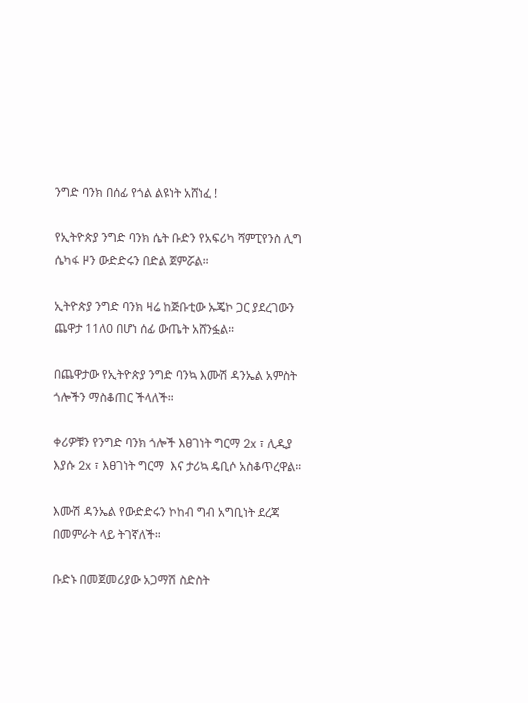ንግድ ባንክ በሰፊ የጎል ልዩነት አሸነፈ !

የኢትዮጵያ ንግድ ባንክ ሴት ቡድን የአፍሪካ ሻምፒየንስ ሊግ ሴካፋ ዞን ውድድሩን በድል ጀምሯል።

ኢትዮጵያ ንግድ ባንክ ዛሬ ከጅቡቲው ኡጄኮ ጋር ያደረገውን ጨዋታ 11ለ0 በሆነ ሰፊ ውጤት አሸንፏል።

በጨዋታው የኢትዮጵያ ንግድ ባንኳ እሙሽ ዳንኤል አምስት ጎሎችን ማስቆጠር ችላለች።

ቀሪዎቹን የንግድ ባንክ ጎሎች እፀገነት ግርማ 2x ፣ ሊዲያ እያሱ 2x ፣ እፀገነት ግርማ  እና ታሪኳ ዴቢሶ አስቆጥረዋል።

እሙሽ ዳንኤል የውድድሩን ኮከብ ግብ አግቢነት ደረጃ በመምራት ላይ ትገኛለች።

ቡድኑ በመጀመሪያው አጋማሽ ስድስት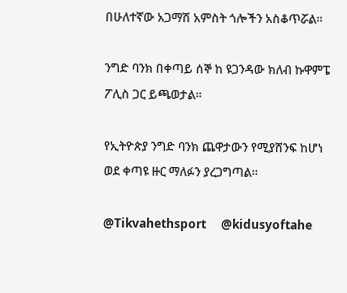በሁለተኛው አጋማሽ አምስት ጎሎችን አስቆጥሯል።

ንግድ ባንክ በቀጣይ ሰኞ ከ ዩጋንዳው ክለብ ኩዋምፔ ፖሊስ ጋር ይጫወታል።

የኢትዮጵያ ንግድ ባንክ ጨዋታውን የሚያሸንፍ ከሆነ ወደ ቀጣዩ ዙር ማለፉን ያረጋግጣል።

@Tikvahethsport     @kidusyoftahe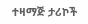ተዛማጅ ታሪኮች